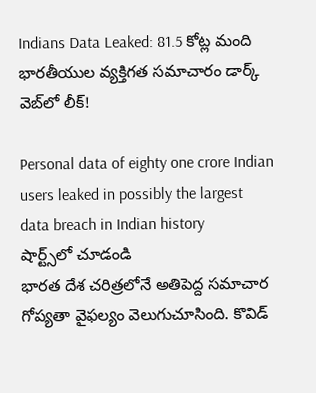Indians Data Leaked: 81.5 కోట్ల మంది భారతీయుల వ్యక్తిగత సమాచారం డార్క్ వెబ్‌లో లీక్!

Personal data of eighty one crore Indian users leaked in possibly the largest data breach in Indian history
షార్ట్స్‌లో చూడండి
భారత దేశ చరిత్రలోనే అతిపెద్ద సమాచార గోప్యతా వైఫల్యం వెలుగుచూసింది. కొవిడ్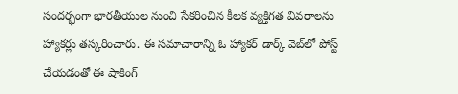సందర్భంగా భారతీయుల నుంచి సేకరించిన కీలక వ్యక్తిగత వివరాలను హ్యాకర్లు తస్కరించారు. ఈ సమాచారాన్ని ఓ హ్యాకర్ డార్క్ వెబ్‌లో పోస్ట్ చేయడంతో ఈ షాకింగ్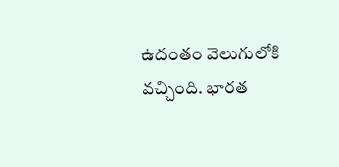ఉదంతం వెలుగులోకి వచ్చింది. భారత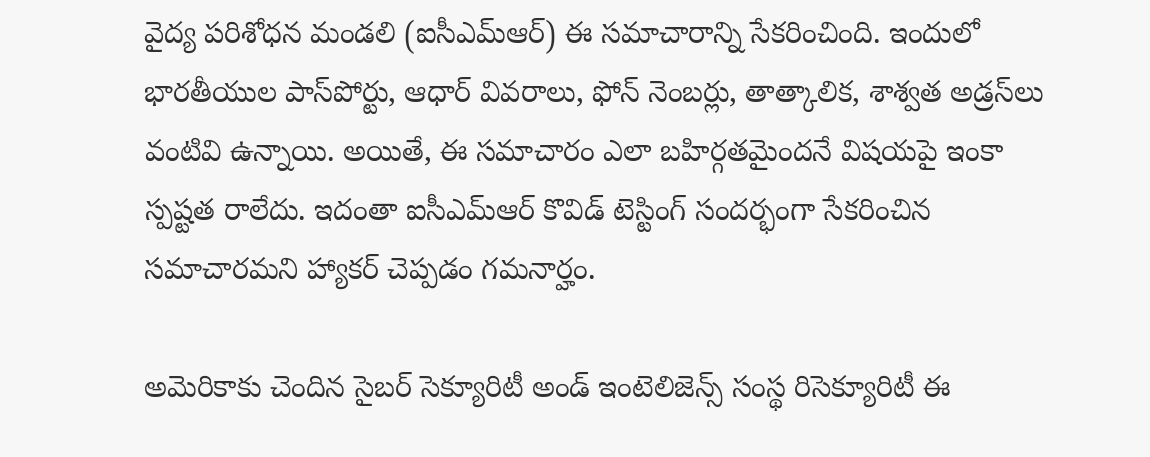వైద్య పరిశోధన మండలి (ఐసీఎమ్ఆర్) ఈ సమాచారాన్ని సేకరించింది. ఇందులో భారతీయుల పాస్‌పోర్టు, ఆధార్ వివరాలు, ఫోన్ నెంబర్లు, తాత్కాలిక, శాశ్వత అడ్రస్‌లు వంటివి ఉన్నాయి. అయితే, ఈ సమాచారం ఎలా బహిర్గతమైందనే విషయపై ఇంకా స్పష్టత రాలేదు. ఇదంతా ఐసీఎమ్ఆర్ కొవిడ్ టెస్టింగ్ సందర్భంగా సేకరించిన సమాచారమని హ్యాకర్ చెప్పడం గమనార్హం.

అమెరికాకు చెందిన సైబర్ సెక్యూరిటీ అండ్ ఇంటెలిజెన్స్ సంస్థ రిసెక్యూరిటీ ఈ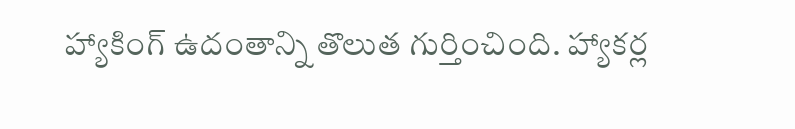హ్యాకింగ్ ఉదంతాన్ని తొలుత గుర్తించింది. హ్యాకర్ల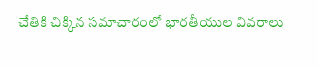చేతికి చిక్కిన సమాచారంలో భారతీయుల వివరాలు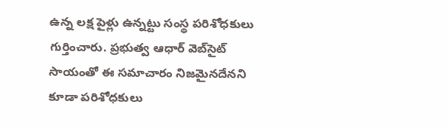ఉన్న లక్ష పైళ్లు ఉన్నట్టు సంస్థ పరిశోధకులు గుర్తించారు. ప్రభుత్వ ఆధార్ వెబ్‌సైట్‌ సాయంతో ఈ సమాచారం నిజమైనదేనని కూడా పరిశోధకులు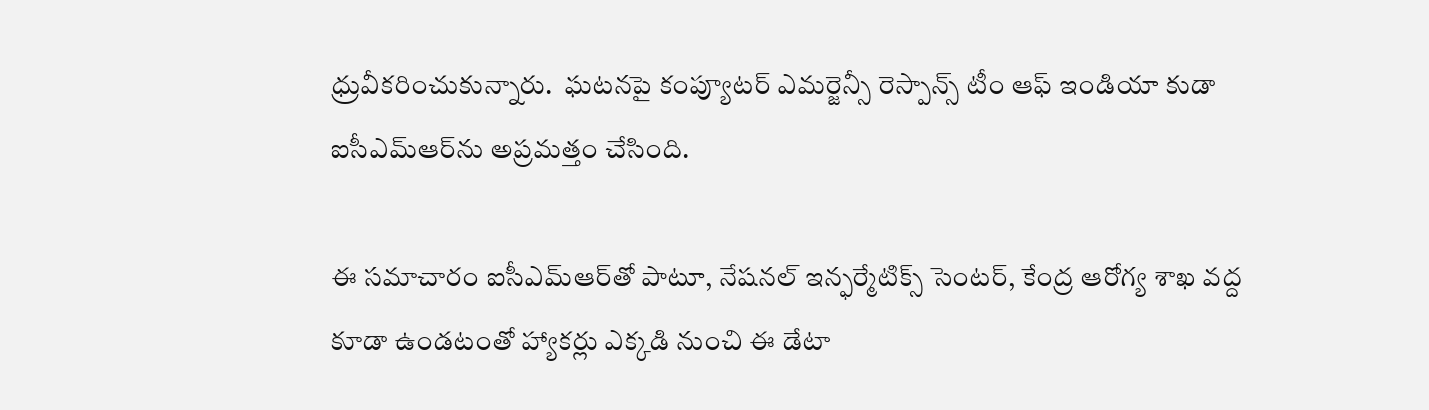ధ్రువీకరించుకున్నారు.  ఘటనపై కంప్యూటర్ ఎమర్జెన్సీ రెస్పాన్స్ టీం ఆఫ్ ఇండియా కుడా ఐసీఎమ్ఆర్‌ను అప్రమత్తం చేసింది.

ఈ సమాచారం ఐసీఎమ్ఆర్‌తో పాటూ, నేషనల్ ఇన్ఫర్మేటిక్స్ సెంటర్, కేంద్ర ఆరోగ్య శాఖ వద్ద కూడా ఉండటంతో హ్యాకర్లు ఎక్కడి నుంచి ఈ డేటా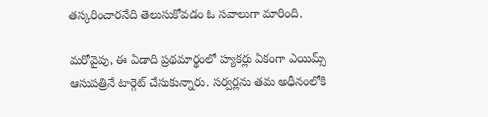తస్కరించారనేది తెలుసుకోవడం ఓ సవాలుగా మారింది.

మరోవైపు, ఈ ఏడాది ప్రథమార్థంలో హ్యకర్లు ఏకంగా ఎయిమ్స్ ఆసుపత్రినే టార్గెట్ చేసుకున్నారు. సర్వర్లను తమ అధీనంలోకి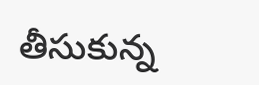తీసుకున్న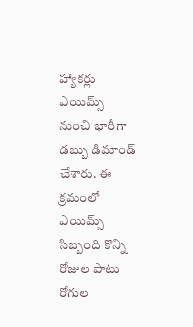హ్యాకర్లు ఎయిమ్స్ నుంచి భారీగా డబ్బు డిమాండ్ చేశారు. ఈ క్రమంలో ఎయిమ్స్ సిబ్బంది కొన్ని రోజుల పాటు రోగుల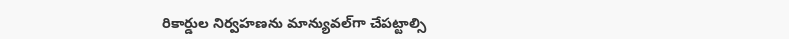రికార్డుల నిర్వహణను మాన్యువల్‌గా చేపట్టాల్సి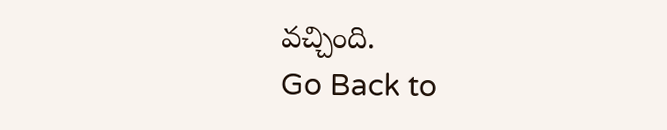వచ్చింది.
Go Back to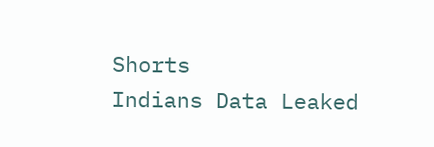Shorts
Indians Data Leaked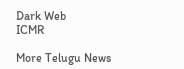Dark Web
ICMR

More Telugu News